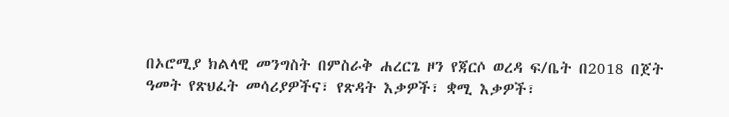በኦሮሚያ ክልላዊ መንግስት በምስራቅ ሐረርጌ ዞን የጃርሶ ወረዳ ፍ/ቤት በ2018 በጀት ዓመት የጽህፈት መሳሪያዎችና፣ የጽዳት እቃዎች፣ ቋሚ እቃዎች፣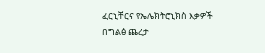ፈርኒቸርና የኤሌክትሮኒክስ እቃዎች በግልፅ ጨረታ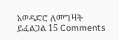አወዳድሮ ለመግዛት ይፈልጋል 15 Comments